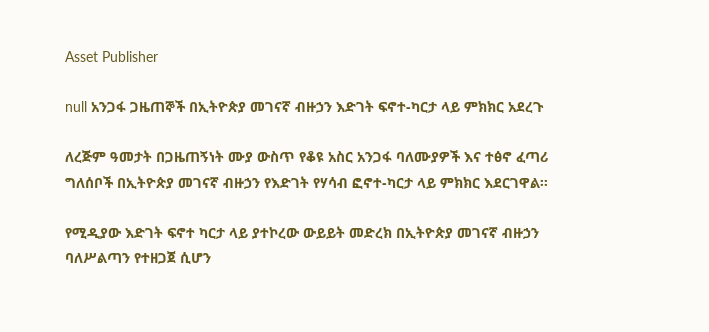Asset Publisher

null አንጋፋ ጋዜጠኞች በኢትዮጵያ መገናኛ ብዙኃን እድገት ፍኖተ-ካርታ ላይ ምክክር አደረጉ

ለረጅም ዓመታት በጋዜጠኝነት ሙያ ውስጥ የቆዩ አስር አንጋፋ ባለሙያዎች እና ተፅኖ ፈጣሪ ግለሰቦች በኢትዮጵያ መገናኛ ብዙኃን የእድገት የሃሳብ ፎኖተ-ካርታ ላይ ምክክር እደርገዋል፡፡

የሚዲያው እድገት ፍኖተ ካርታ ላይ ያተኮረው ውይይት መድረክ በኢትዮጵያ መገናኛ ብዙኃን ባለሥልጣን የተዘጋጀ ሲሆን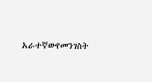አራተኛውየመንገስት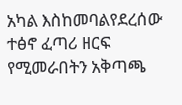አካል እስከመባልየደረሰው ተፅኖ ፈጣሪ ዘርፍ የሚመራበትን አቅጣጫ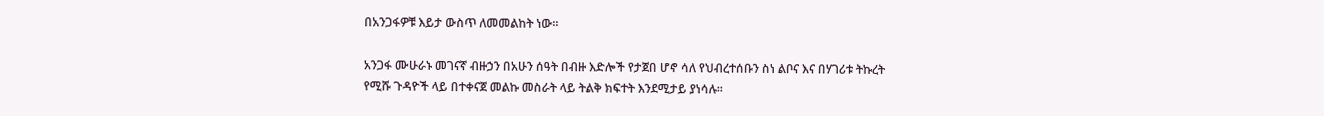በአንጋፋዎቹ እይታ ውስጥ ለመመልከት ነው፡፡

አንጋፋ ሙሁራኑ መገናኛ ብዙኃን በአሁን ሰዓት በብዙ እድሎች የታጀበ ሆኖ ሳለ የህብረተሰቡን ስነ ልቦና እና በሃገሪቱ ትኩረት የሚሹ ጉዳዮች ላይ በተቀናጀ መልኩ መስራት ላይ ትልቅ ክፍተት እንደሚታይ ያነሳሉ፡፡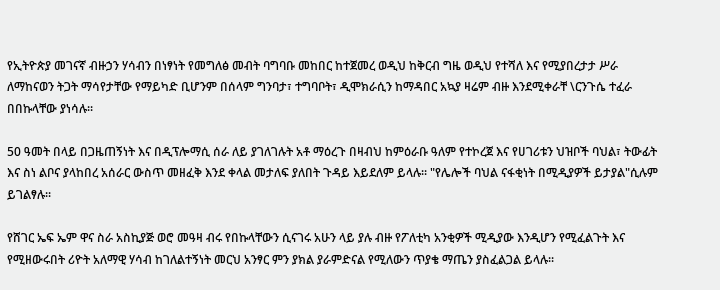የኢትዮጵያ መገናኛ ብዙኃን ሃሳብን በነፃነት የመግለፅ መብት ባግባቡ መከበር ከተጀመረ ወዲህ ከቅርብ ግዜ ወዲህ የተሻለ እና የሚያበረታታ ሥራ ለማከናወን ትጋት ማሳየታቸው የማይካድ ቢሆንም በሰላም ግንባታ፣ ተግባቦት፣ ዲሞክራሲን ከማዳበር አኳያ ዛሬም ብዙ እንደሚቀራቸ \ርንጉሴ ተፈራ በበኩላቸው ያነሳሉ፡፡

50 ዓመት በላይ በጋዜጠኝነት እና በዲፕሎማሲ ሰራ ለይ ያገለገሉት አቶ ማዕረጉ በዛብህ ከምዕራቡ ዓለም የተኮረጀ እና የሀገሪቱን ህዝቦች ባህል፣ ትውፊት እና ስነ ልቦና ያላከበረ አሰራር ውስጥ መዘፈቅ እንደ ቀላል መታለፍ ያለበት ጉዳይ እይደለም ይላሉ፡፡ "የሌሎች ባህል ናፋቂነት በሚዲያዎች ይታያል"ሲሉም ይገልፃሉ፡፡

የሸገር ኤፍ ኤም ዋና ስራ አስኪያጅ ወሮ መዓዛ ብሩ የበኩላቸውን ሲናገሩ አሁን ላይ ያሉ ብዙ የፖለቲካ አንቂዎች ሚዲያው እንዲሆን የሚፈልጉት እና የሚዘውሩበት ሪዮት አለማዊ ሃሳብ ከገለልተኝነት መርህ አንፃር ምን ያክል ያራምድናል የሚለውን ጥያቄ ማጤን ያስፈልጋል ይላሉ፡፡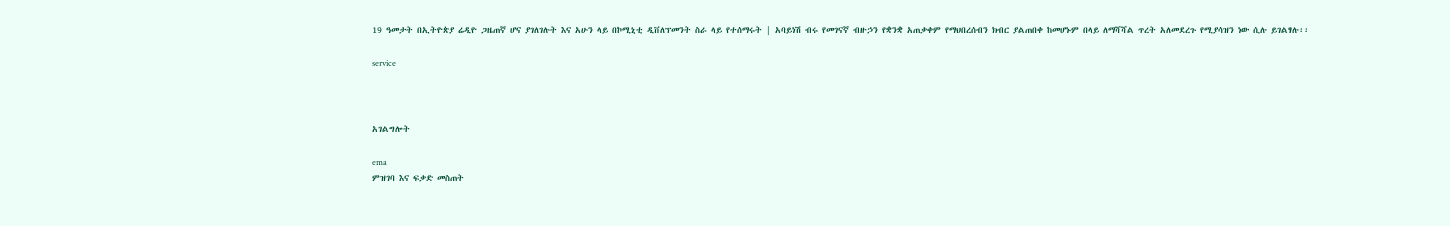19 ዓመታት በኢትዮጵያ ሬዲዮ ጋዜጠኛ ሆና ያገለገሉት እና አሁን ላይ በኮሚኒቲ ዲቨለፕመንት ስራ ላይ የተሰማሩት | አባይነሽ ብሩ የመገናኛ ብዙኃን የቋንቋ አጠቃቀም የማህበረሰብን ክብር ያልጠበቀ ከመሆኑም በላይ ለማሻሻል ጥረት አለመደረጉ የሚያሳዝን ነው ሲሉ ይገልፃሉ፡፡

service



አገልግሎት

ema
ምዝገባ እና ፍቃድ መስጠት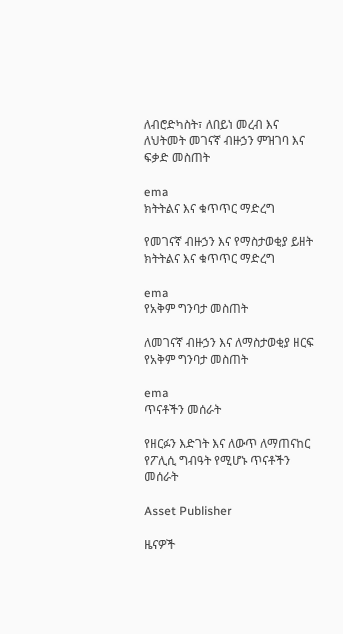ለብሮድካስት፣ ለበይነ መረብ እና ለህትመት መገናኛ ብዙኃን ምዝገባ እና ፍቃድ መስጠት

ema
ክትትልና እና ቁጥጥር ማድረግ

የመገናኛ ብዙኃን እና የማስታወቂያ ይዘት ክትትልና እና ቁጥጥር ማድረግ

ema
የአቅም ግንባታ መስጠት

ለመገናኛ ብዙኃን እና ለማስታወቂያ ዘርፍ የአቅም ግንባታ መስጠት

ema
ጥናቶችን መሰራት

የዘርፉን እድገት እና ለውጥ ለማጠናከር የፖሊሲ ግብዓት የሚሆኑ ጥናቶችን መሰራት

Asset Publisher

ዜናዎች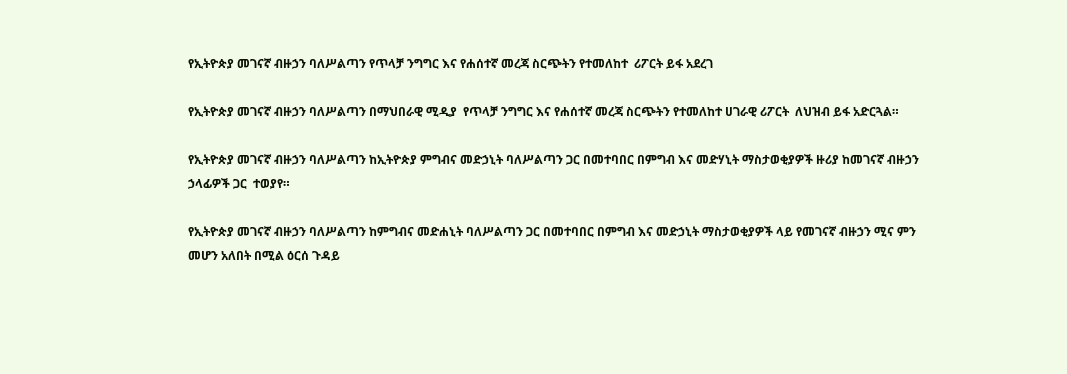የኢትዮጵያ መገናኛ ብዙኃን ባለሥልጣን የጥላቻ ንግግር እና የሐሰተኛ መረጃ ስርጭትን የተመለከተ  ሪፖርት ይፋ አደረገ

የኢትዮጵያ መገናኛ ብዙኃን ባለሥልጣን በማህበራዊ ሚዲያ  የጥላቻ ንግግር እና የሐሰተኛ መረጃ ስርጭትን የተመለከተ ሀገራዊ ሪፖርት  ለህዝብ ይፋ አድርጓል።

የኢትዮጵያ መገናኛ ብዙኃን ባለሥልጣን ከኢትዮጵያ ምግብና መድኃኒት ባለሥልጣን ጋር በመተባበር በምግብ እና መድሃኒት ማስታወቂያዎች ዙሪያ ከመገናኛ ብዙኃን ኃላፊዎች ጋር  ተወያየ።

የኢትዮጵያ መገናኛ ብዙኃን ባለሥልጣን ከምግብና መድሐኒት ባለሥልጣን ጋር በመተባበር በምግብ እና መድኃኒት ማስታወቂያዎች ላይ የመገናኛ ብዙኃን ሚና ምን መሆን አለበት በሚል ዕርሰ ጉዳይ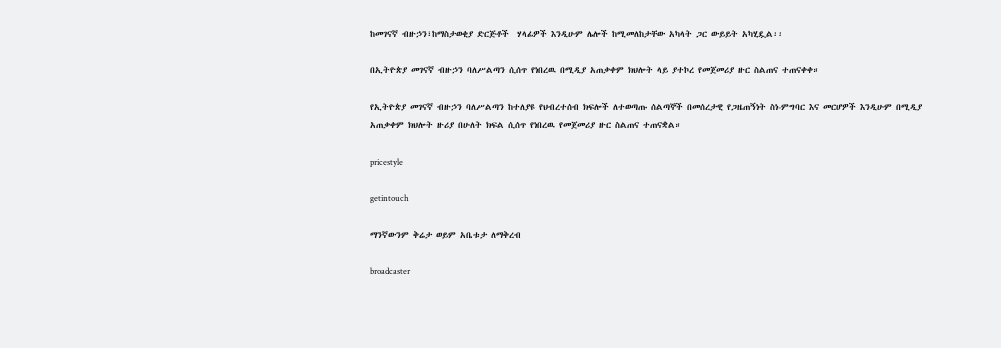ከመገናኛ ብዙኃን፣ከማስታወቂያ ድርጅቶች  ሃላፊዎች እንዲሁም ሌሎች ከሚመለከታቸው አካላት ጋር ውይይት አካሂዷል፡፡

በኢትዮጵያ መገናኛ ብዙኃን ባለሥልጣን ሲሰጥ የነበረዉ በሚዲያ አጠቃቀም ክህሎት ላይ ያተኮረ የመጀመሪያ ዙር ስልጠና ተጠናቀቀ።

የኢትዮጵያ መገናኛ ብዙኃን ባለሥልጣን ከተለያዩ የህብረተሰብ ክፍሎች ለተወጣጡ ሰልጣኞች በመሰረታዊ የጋዜጠኝነት ስነ-ምግባር እና መርሆዎች እንዲሁም በሚዲያ አጠቃቀም ክህሎት ዙሪያ በሁለት ክፍል ሲሰጥ የነበረዉ የመጀመሪያ ዙር ስልጠና ተጠናቋል።

pricestyle

getintouch

ማንኛውንም ቅሬታ ወይም አቤቱታ ለማቅረብ

broadcaster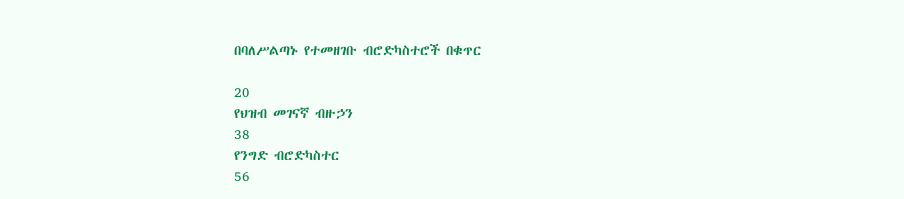በባለሥልጣኑ የተመዘገቡ ብሮድካስተሮች በቁጥር

20
የህዝብ መገናኛ ብዙኃን
38
የንግድ ብሮድካስተር
56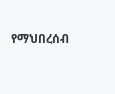የማህበረሰብ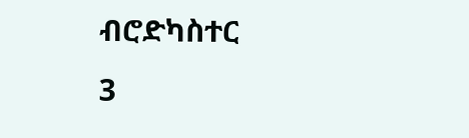ብሮድካስተር
3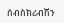ሰብስክሪብሽን